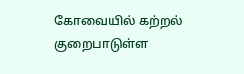கோவையில் கற்றல் குறைபாடுள்ள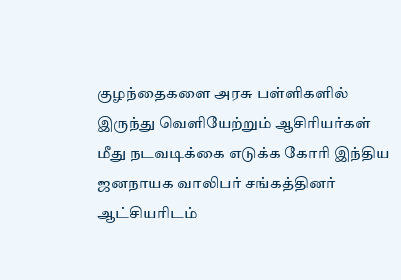குழந்தைகளை அரசு பள்ளிகளில் இருந்து வெளியேற்றும் ஆசிரியர்கள் மீது நடவடிக்கை எடுக்க கோரி இந்திய ஜனநாயக வாலிபர் சங்கத்தினர் ஆட்சியரிடம்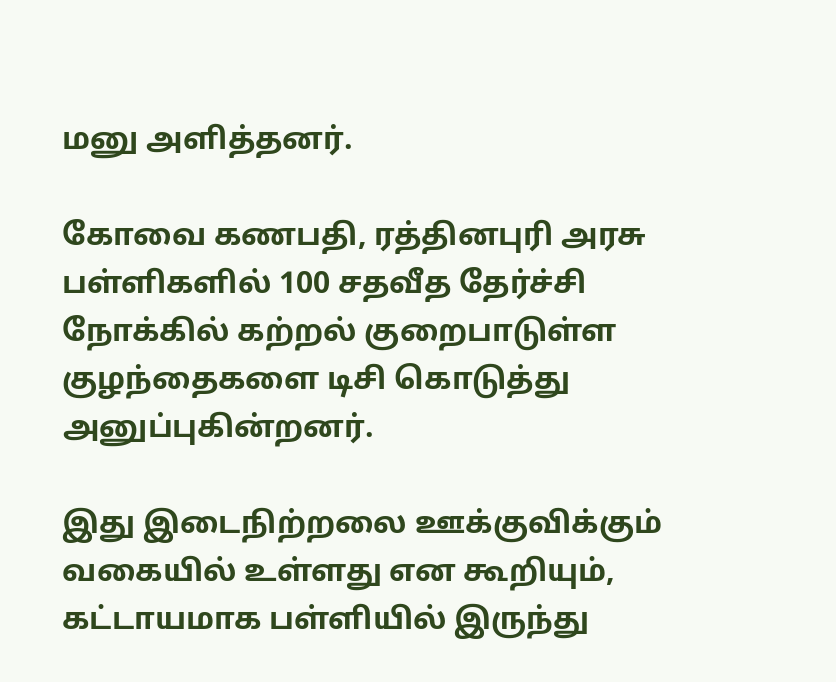மனு அளித்தனர்.

கோவை கணபதி, ரத்தினபுரி அரசு பள்ளிகளில் 100 சதவீத தேர்ச்சி நோக்கில் கற்றல் குறைபாடுள்ள குழந்தைகளை டிசி கொடுத்து அனுப்புகின்றனர்.

இது இடைநிற்றலை ஊக்குவிக்கும் வகையில் உள்ளது என கூறியும், கட்டாயமாக பள்ளியில் இருந்து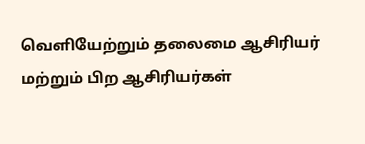வெளியேற்றும் தலைமை ஆசிரியர் மற்றும் பிற ஆசிரியர்கள்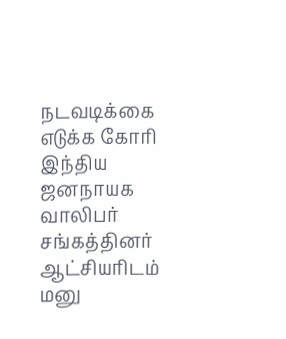நடவடிக்கை எடுக்க கோரி இந்திய ஜனநாயக வாலிபர் சங்கத்தினர் ஆட்சியரிடம் மனு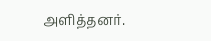அளித்தனர்.